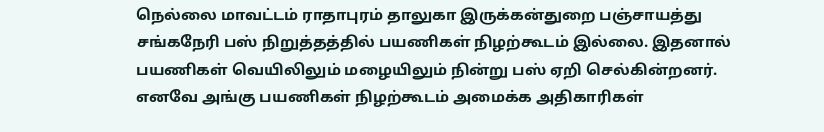நெல்லை மாவட்டம் ராதாபுரம் தாலுகா இருக்கன்துறை பஞ்சாயத்து சங்கநேரி பஸ் நிறுத்தத்தில் பயணிகள் நிழற்கூடம் இல்லை. இதனால் பயணிகள் வெயிலிலும் மழையிலும் நின்று பஸ் ஏறி செல்கின்றனர். எனவே அங்கு பயணிகள் நிழற்கூடம் அமைக்க அதிகாரிகள்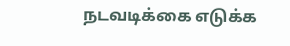நடவடிக்கை எடுக்க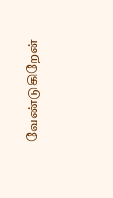வேண்டுகிறேன்